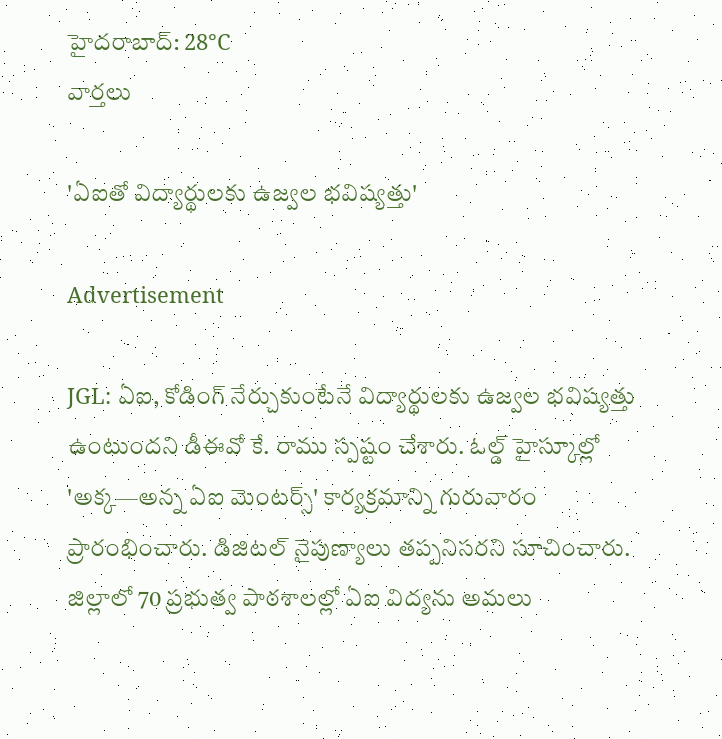హైదరాబాద్: 28°C
వార్తలు

'ఏఐతో విద్యార్థులకు ఉజ్వల భవిష్యత్తు'

Advertisement

JGL: ఏఐ, కోడింగ్ నేర్చుకుంటేనే విద్యార్థులకు ఉజ్వల భవిష్యత్తు ఉంటుందని డీఈవో కే. రాము స్పష్టం చేశారు. ఓల్డ్ హైస్కూల్లో 'అక్క—అన్న ఏఐ మెంటర్స్' కార్యక్రమాన్ని గురువారం ప్రారంభించారు. డిజిటల్ నైపుణ్యాలు తప్పనిసరని సూచించారు. జిల్లాలో 70 ప్రభుత్వ పాఠశాలల్లో ఏఐ విద్యను అమలు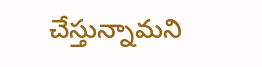చేస్తున్నామని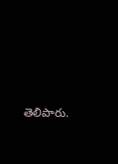తెలిపారు.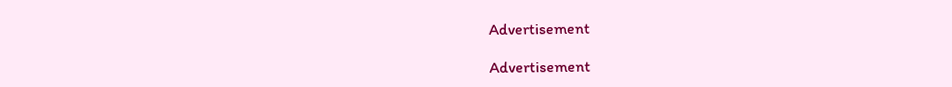Advertisement

Advertisement